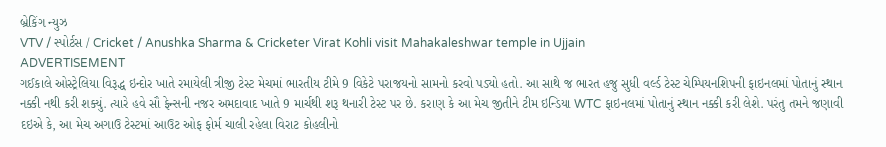બ્રેકિંગ ન્યુઝ
VTV / સ્પોર્ટસ / Cricket / Anushka Sharma & Cricketer Virat Kohli visit Mahakaleshwar temple in Ujjain
ADVERTISEMENT
ગઈકાલે ઓસ્ટ્રેલિયા વિરૂદ્ધ ઇન્દોર ખાતે રમાયેલી ત્રીજી ટેસ્ટ મેચમાં ભારતીય ટીમે 9 વિકેટે પરાજયનો સામનો કરવો પડ્યો હતો. આ સાથે જ ભારત હજુ સુધી વર્લ્ડ ટેસ્ટ ચેમ્પિયનશિપની ફાઇનલમાં પોતાનું સ્થાન નક્કી નથી કરી શક્યું. ત્યારે હવે સૌ ફેન્સની નજર અમદાવાદ ખાતે 9 માર્ચથી શરૂ થનારી ટેસ્ટ પર છે. કરાણ કે આ મેચ જીતીને ટીમ ઇન્ડિયા WTC ફાઇનલમાં પોતાનું સ્થાન નક્કી કરી લેશે. પરંતુ તમને જણાવી દઇએ કે, આ મેચ અગાઉ ટેસ્ટમાં આઉટ ઓફ ફોર્મ ચાલી રહેલા વિરાટ કોહલીનો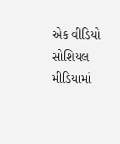એક વીડિયો સોશિયલ મીડિયામાં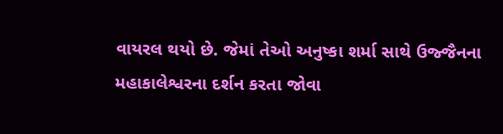વાયરલ થયો છે. જેમાં તેઓ અનુષ્કા શર્મા સાથે ઉજ્જૈનના મહાકાલેશ્વરના દર્શન કરતા જોવા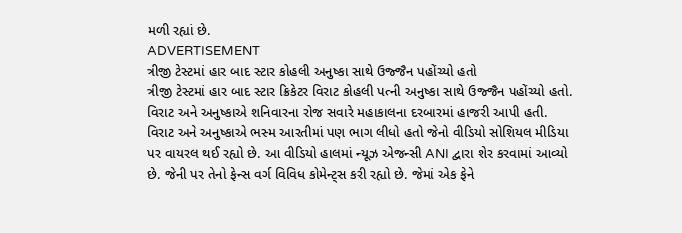મળી રહ્યાં છે.
ADVERTISEMENT
ત્રીજી ટેસ્ટમાં હાર બાદ સ્ટાર કોહલી અનુષ્કા સાથે ઉજ્જૈન પહોંચ્યો હતો
ત્રીજી ટેસ્ટમાં હાર બાદ સ્ટાર ક્રિકેટર વિરાટ કોહલી પત્ની અનુષ્કા સાથે ઉજ્જૈન પહોંચ્યો હતો. વિરાટ અને અનુષ્કાએ શનિવારના રોજ સવારે મહાકાલના દરબારમાં હાજરી આપી હતી. વિરાટ અને અનુષ્કાએ ભસ્મ આરતીમાં પણ ભાગ લીધો હતો જેનો વીડિયો સોશિયલ મીડિયા પર વાયરલ થઈ રહ્યો છે. આ વીડિયો હાલમાં ન્યૂઝ એજન્સી ANI દ્વારા શેર કરવામાં આવ્યો છે. જેની પર તેનો ફેન્સ વર્ગ વિવિધ કોમેન્ટ્સ કરી રહ્યો છે. જેમાં એક ફેને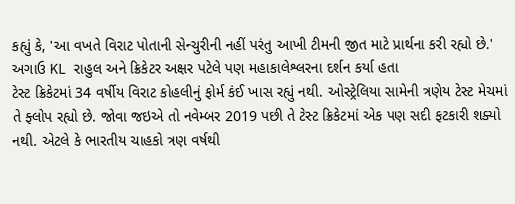કહ્યું કે, 'આ વખતે વિરાટ પોતાની સેન્ચુરીની નહીં પરંતુ આખી ટીમની જીત માટે પ્રાર્થના કરી રહ્યો છે.'
અગાઉ KL રાહુલ અને ક્રિકેટર અક્ષર પટેલે પણ મહાકાલેશ્લરના દર્શન કર્યા હતા
ટેસ્ટ ક્રિકેટમાં 34 વર્ષીય વિરાટ કોહલીનું ફોર્મ કંઈ ખાસ રહ્યું નથી. ઓસ્ટ્રેલિયા સામેની ત્રણેય ટેસ્ટ મેચમાં તે ફ્લોપ રહ્યો છે. જોવા જઇએ તો નવેમ્બર 2019 પછી તે ટેસ્ટ ક્રિકેટમાં એક પણ સદી ફટકારી શક્યો નથી. એટલે કે ભારતીય ચાહકો ત્રણ વર્ષથી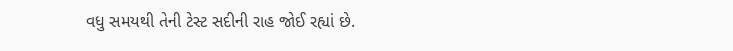વધુ સમયથી તેની ટેસ્ટ સદીની રાહ જોઈ રહ્યાં છે.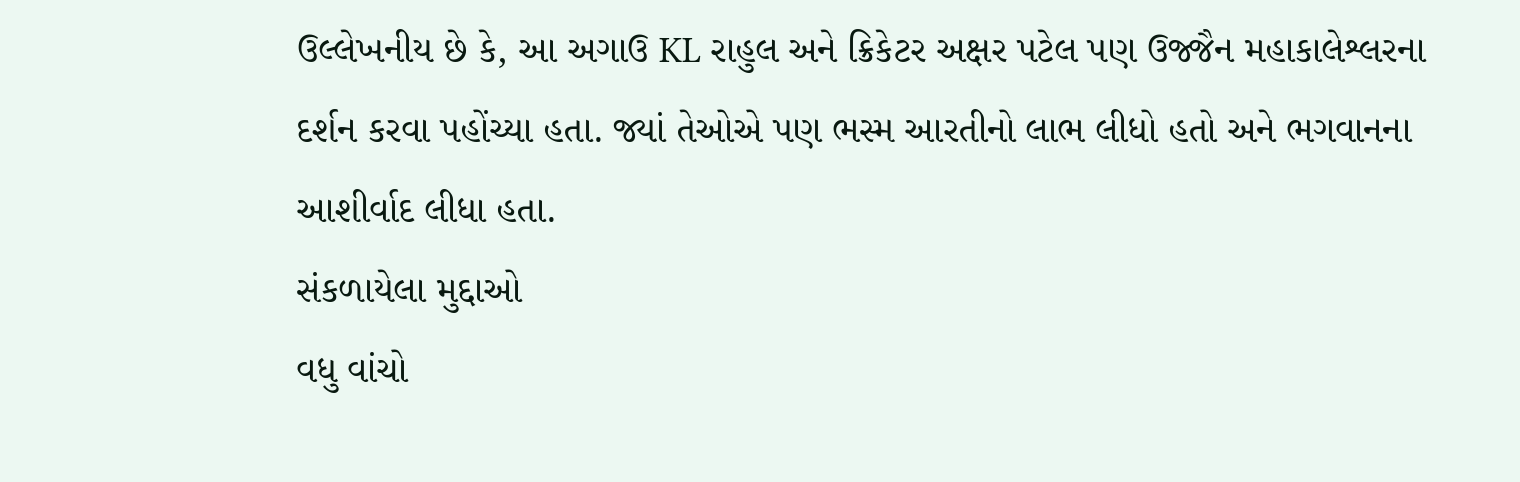ઉલ્લેખનીય છે કે, આ અગાઉ KL રાહુલ અને ક્રિકેટર અક્ષર પટેલ પણ ઉજ્જૈન મહાકાલેશ્લરના દર્શન કરવા પહોંચ્યા હતા. જ્યાં તેઓએ પણ ભસ્મ આરતીનો લાભ લીધો હતો અને ભગવાનના આશીર્વાદ લીધા હતા.
સંકળાયેલા મુદ્દાઓ
વધુ વાંચો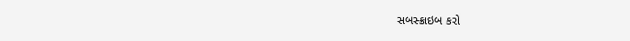સબસ્ક્રાઇબ કરો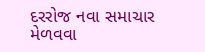દરરોજ નવા સમાચાર મેળવવા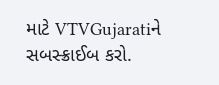માટે VTVGujaratiને સબસ્ક્રાઈબ કરો.